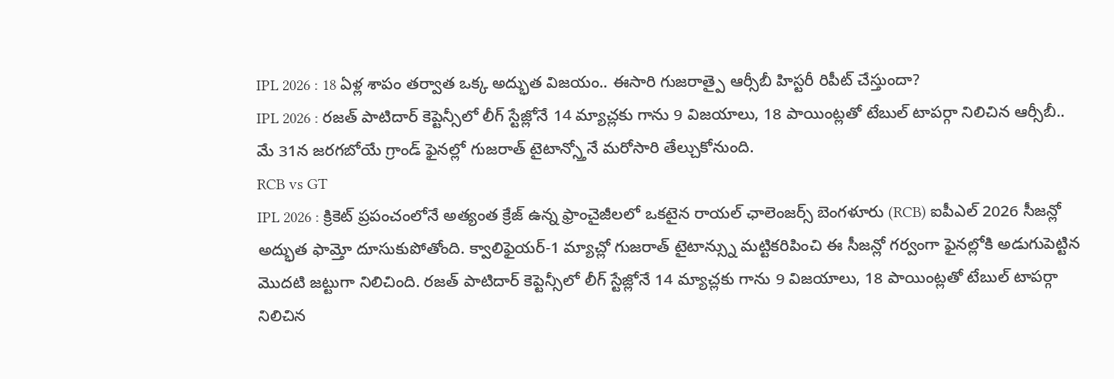IPL 2026 : 18 ఏళ్ల శాపం తర్వాత ఒక్క అద్భుత విజయం.. ఈసారి గుజరాత్పై ఆర్సీబీ హిస్టరీ రిపీట్ చేస్తుందా?
IPL 2026 : రజత్ పాటిదార్ కెప్టెన్సీలో లీగ్ స్టేజ్లోనే 14 మ్యాచ్లకు గాను 9 విజయాలు, 18 పాయింట్లతో టేబుల్ టాపర్గా నిలిచిన ఆర్సీబీ.. మే 31న జరగబోయే గ్రాండ్ ఫైనల్లో గుజరాత్ టైటాన్స్తోనే మరోసారి తేల్చుకోనుంది.
RCB vs GT
IPL 2026 : క్రికెట్ ప్రపంచంలోనే అత్యంత క్రేజ్ ఉన్న ఫ్రాంచైజీలలో ఒకటైన రాయల్ ఛాలెంజర్స్ బెంగళూరు (RCB) ఐపీఎల్ 2026 సీజన్లో అద్భుత ఫామ్తో దూసుకుపోతోంది. క్వాలిఫైయర్-1 మ్యాచ్లో గుజరాత్ టైటాన్స్ను మట్టికరిపించి ఈ సీజన్లో గర్వంగా ఫైనల్లోకి అడుగుపెట్టిన మొదటి జట్టుగా నిలిచింది. రజత్ పాటిదార్ కెప్టెన్సీలో లీగ్ స్టేజ్లోనే 14 మ్యాచ్లకు గాను 9 విజయాలు, 18 పాయింట్లతో టేబుల్ టాపర్గా నిలిచిన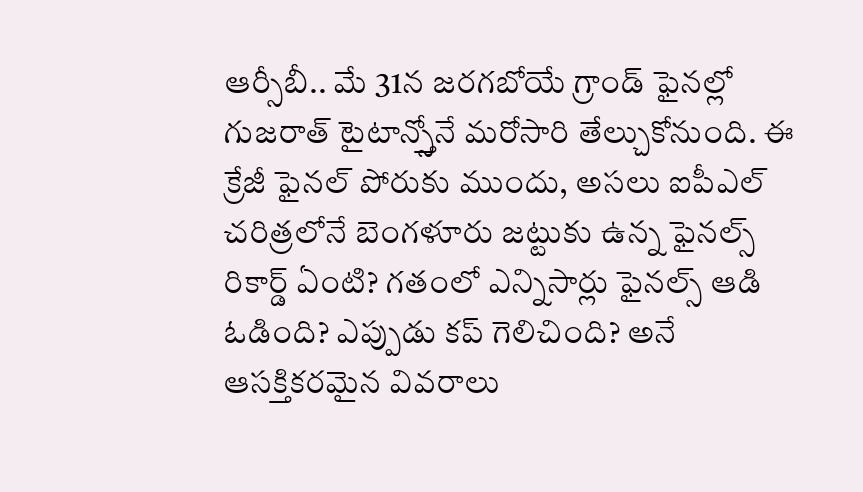ఆర్సీబీ.. మే 31న జరగబోయే గ్రాండ్ ఫైనల్లో గుజరాత్ టైటాన్స్తోనే మరోసారి తేల్చుకోనుంది. ఈ క్రేజీ ఫైనల్ పోరుకు ముందు, అసలు ఐపీఎల్ చరిత్రలోనే బెంగళూరు జట్టుకు ఉన్న ఫైనల్స్ రికార్డ్ ఏంటి? గతంలో ఎన్నిసార్లు ఫైనల్స్ ఆడి ఓడింది? ఎప్పుడు కప్ గెలిచింది? అనే ఆసక్తికరమైన వివరాలు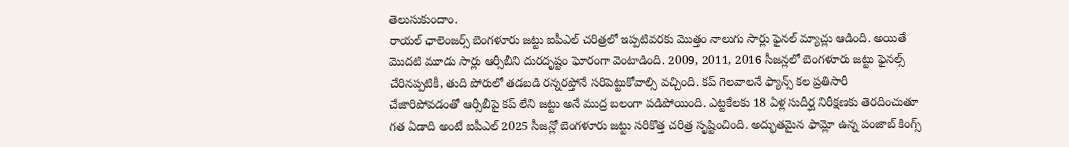తెలుసుకుందాం.
రాయల్ ఛాలెంజర్స్ బెంగళూరు జట్టు ఐపీఎల్ చరిత్రలో ఇప్పటివరకు మొత్తం నాలుగు సార్లు ఫైనల్ మ్యాచ్లు ఆడింది. అయితే మొదటి మూడు సార్లు ఆర్సీబీని దురదృష్టం ఘోరంగా వెంటాడింది. 2009, 2011, 2016 సీజన్లలో బెంగళూరు జట్టు ఫైనల్స్ చేరినప్పటికీ, తుది పోరులో తడబడి రన్నరప్తోనే సరిపెట్టుకోవాల్సి వచ్చింది. కప్ గెలవాలనే ఫ్యాన్స్ కల ప్రతిసారీ చేజారిపోవడంతో ఆర్సీబీపై కప్ లేని జట్టు అనే ముద్ర బలంగా పడిపోయింది. ఎట్టకేలకు 18 ఏళ్ల సుదీర్ఘ నిరీక్షణకు తెరదించుతూ గత ఏడాది అంటే ఐపీఎల్ 2025 సీజన్లో బెంగళూరు జట్టు సరికొత్త చరిత్ర సృష్టించింది. అద్భుతమైన ఫామ్లో ఉన్న పంజాబ్ కింగ్స్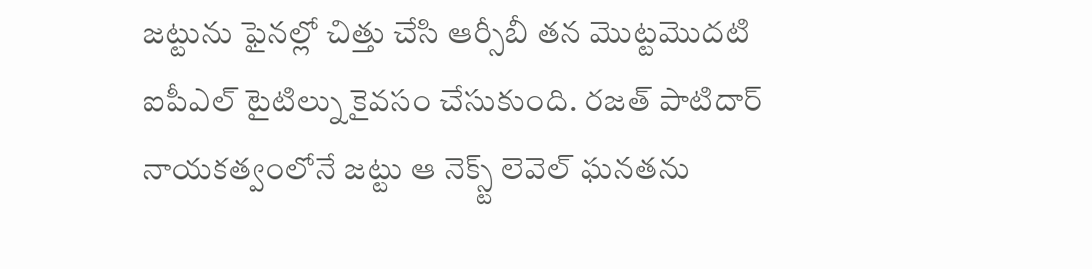జట్టును ఫైనల్లో చిత్తు చేసి ఆర్సీబీ తన మొట్టమొదటి ఐపీఎల్ టైటిల్ను కైవసం చేసుకుంది. రజత్ పాటిదార్ నాయకత్వంలోనే జట్టు ఆ నెక్స్ట్ లెవెల్ ఘనతను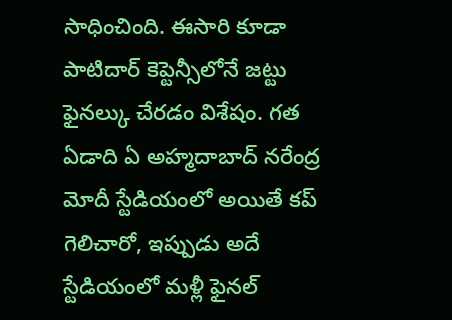సాధించింది. ఈసారి కూడా పాటిదార్ కెప్టెన్సీలోనే జట్టు ఫైనల్కు చేరడం విశేషం. గత ఏడాది ఏ అహ్మదాబాద్ నరేంద్ర మోదీ స్టేడియంలో అయితే కప్ గెలిచారో, ఇప్పుడు అదే స్టేడియంలో మళ్లీ ఫైనల్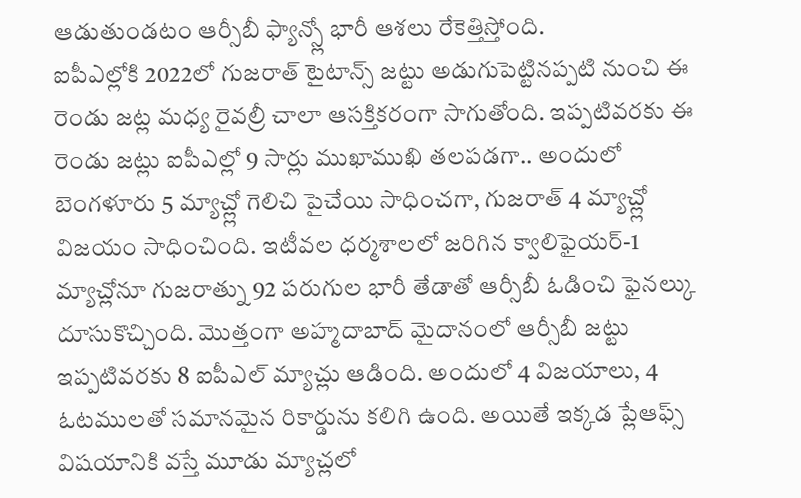ఆడుతుండటం ఆర్సీబీ ఫ్యాన్స్లో భారీ ఆశలు రేకెత్తిస్తోంది.
ఐపీఎల్లోకి 2022లో గుజరాత్ టైటాన్స్ జట్టు అడుగుపెట్టినప్పటి నుంచి ఈ రెండు జట్ల మధ్య రైవల్రీ చాలా ఆసక్తికరంగా సాగుతోంది. ఇప్పటివరకు ఈ రెండు జట్లు ఐపీఎల్లో 9 సార్లు ముఖాముఖి తలపడగా.. అందులో బెంగళూరు 5 మ్యాచ్ల్లో గెలిచి పైచేయి సాధించగా, గుజరాత్ 4 మ్యాచ్ల్లో విజయం సాధించింది. ఇటీవల ధర్మశాలలో జరిగిన క్వాలిఫైయర్-1 మ్యాచ్లోనూ గుజరాత్ను 92 పరుగుల భారీ తేడాతో ఆర్సీబీ ఓడించి ఫైనల్కు దూసుకొచ్చింది. మొత్తంగా అహ్మదాబాద్ మైదానంలో ఆర్సీబీ జట్టు ఇప్పటివరకు 8 ఐపీఎల్ మ్యాచ్లు ఆడింది. అందులో 4 విజయాలు, 4 ఓటములతో సమానమైన రికార్డును కలిగి ఉంది. అయితే ఇక్కడ ప్లేఆఫ్స్ విషయానికి వస్తే మూడు మ్యాచ్లలో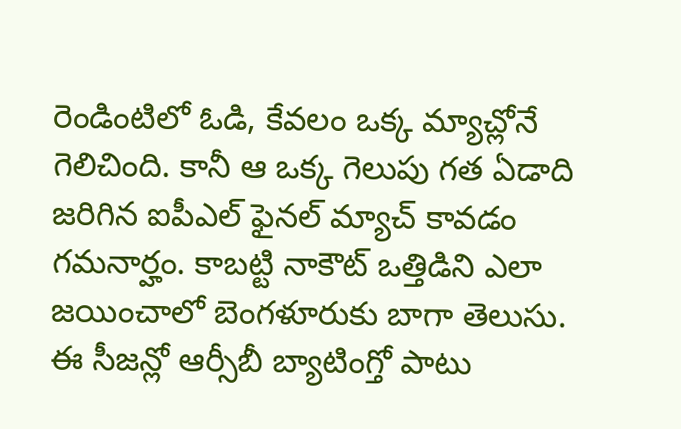రెండింటిలో ఓడి, కేవలం ఒక్క మ్యాచ్లోనే గెలిచింది. కానీ ఆ ఒక్క గెలుపు గత ఏడాది జరిగిన ఐపీఎల్ ఫైనల్ మ్యాచ్ కావడం గమనార్హం. కాబట్టి నాకౌట్ ఒత్తిడిని ఎలా జయించాలో బెంగళూరుకు బాగా తెలుసు.
ఈ సీజన్లో ఆర్సీబీ బ్యాటింగ్తో పాటు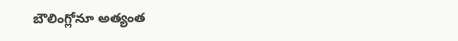బౌలింగ్లోనూ అత్యంత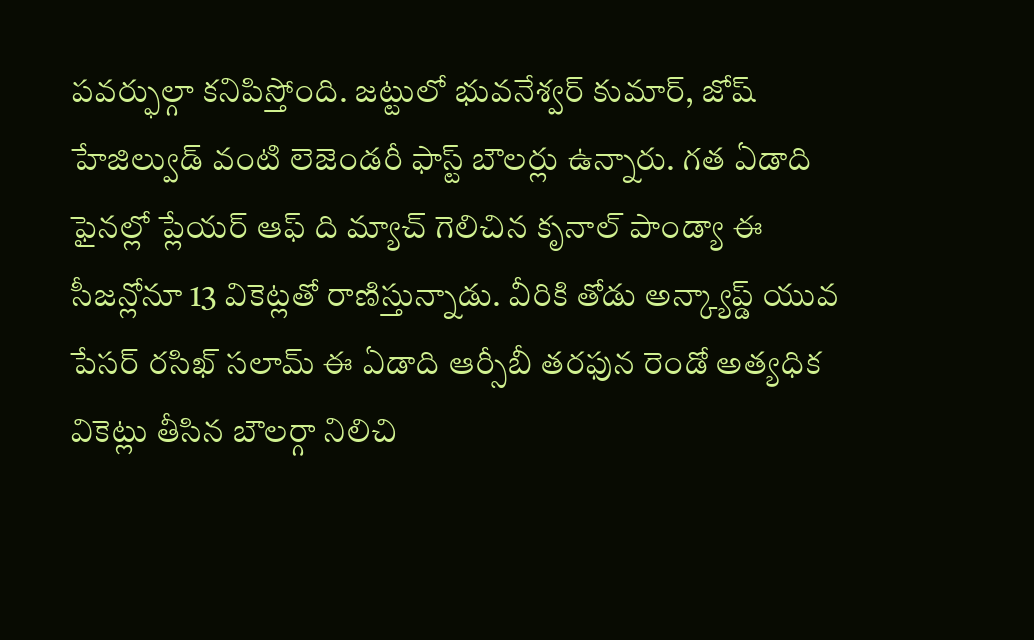పవర్ఫుల్గా కనిపిస్తోంది. జట్టులో భువనేశ్వర్ కుమార్, జోష్ హేజిల్వుడ్ వంటి లెజెండరీ ఫాస్ట్ బౌలర్లు ఉన్నారు. గత ఏడాది ఫైనల్లో ప్లేయర్ ఆఫ్ ది మ్యాచ్ గెలిచిన కృనాల్ పాండ్యా ఈ సీజన్లోనూ 13 వికెట్లతో రాణిస్తున్నాడు. వీరికి తోడు అన్క్యాప్డ్ యువ పేసర్ రసిఖ్ సలామ్ ఈ ఏడాది ఆర్సీబీ తరఫున రెండో అత్యధిక వికెట్లు తీసిన బౌలర్గా నిలిచి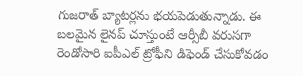గుజరాత్ బ్యాటర్లను భయపెడుతున్నాడు. ఈ బలమైన లైనప్ చూస్తుంటే ఆర్సీబీ వరుసగా రెండోసారి ఐపీఎల్ ట్రోఫీని డిఫెండ్ చేసుకోవడం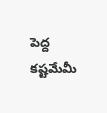పెద్ద కష్టమేమీ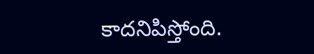కాదనిపిస్తోంది.